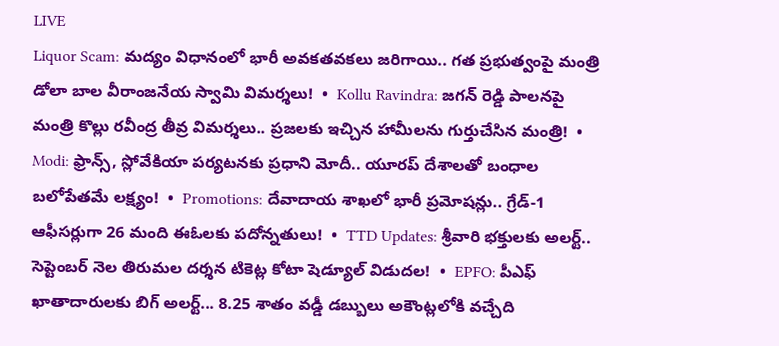LIVE
Liquor Scam: మద్యం విధానంలో భారీ అవకతవకలు జరిగాయి.. గత ప్రభుత్వంపై మంత్రి డోలా బాల వీరాంజనేయ స్వామి విమర్శలు!  •  Kollu Ravindra: జగన్ రెడ్డి పాలనపై మంత్రి కొల్లు రవీంద్ర తీవ్ర విమర్శలు.. ప్రజలకు ఇచ్చిన హామీలను గుర్తుచేసిన మంత్రి!  •  Modi: ఫ్రాన్స్, స్లోవేకియా పర్యటనకు ప్రధాని మోదీ.. యూరప్ దేశాలతో బంధాల బలోపేతమే లక్ష్యం!  •  Promotions: దేవాదాయ శాఖలో భారీ ప్రమోషన్లు.. గ్రేడ్-1 ఆఫీసర్లుగా 26 మంది ఈఓలకు పదోన్నతులు!  •  TTD Updates: శ్రీవారి భక్తులకు అలర్ట్.. సెప్టెంబర్ నెల తిరుమల దర్శన టికెట్ల కోటా షెడ్యూల్ విడుదల!  •  EPFO: పీఎఫ్ ఖాతాదారులకు బిగ్ అలర్ట్... 8.25 శాతం వడ్డీ డబ్బులు అకౌంట్లలోకి వచ్చేది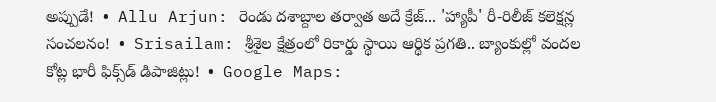అప్పుడే!  •  Allu Arjun: రెండు దశాబ్దాల తర్వాత అదే క్రేజ్... 'హ్యాపీ' రీ-రిలీజ్ కలెక్షన్ల సంచలనం!  •  Srisailam: శ్రీశైల క్షేత్రంలో రికార్డు స్థాయి ఆర్థిక ప్రగతి.. బ్యాంకుల్లో వందల కోట్ల భారీ ఫిక్స్‌డ్ డిపాజిట్లు!  •  Google Maps: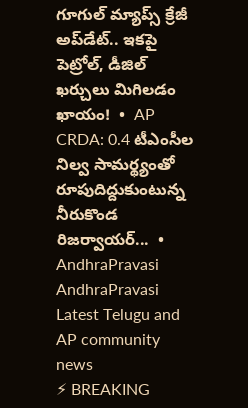గూగుల్ మ్యాప్స్ క్రేజీ అప్‌డేట్.. ఇకపై పెట్రోల్, డీజిల్ ఖర్చులు మిగిలడం ఖాయం!  •  AP CRDA: 0.4 టీఎంసీల నిల్వ సామర్థ్యంతో రూపుదిద్దుకుంటున్న నీరుకొండ రిజర్వాయర్...  •
AndhraPravasi
AndhraPravasi
Latest Telugu and AP community news
⚡ BREAKING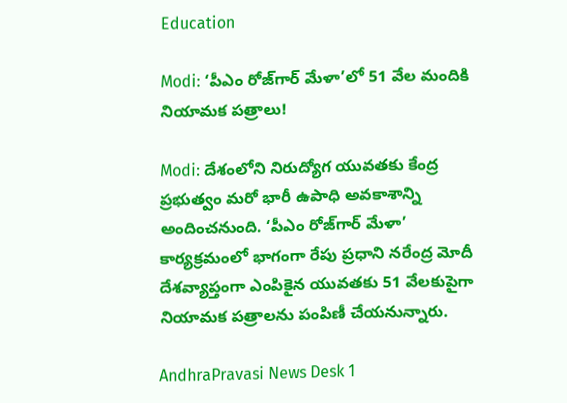Education

Modi: ‘పీఎం రోజ్‌గార్ మేళా’లో 51 వేల మందికి నియామక పత్రాలు!

Modi: దేశంలోని నిరుద్యోగ యువతకు కేంద్ర ప్రభుత్వం మరో భారీ ఉపాధి అవకాశాన్ని అందించనుంది. ‘పీఎం రోజ్‌గార్ మేళా’ కార్యక్రమంలో భాగంగా రేపు ప్రధాని నరేంద్ర మోదీ దేశవ్యాప్తంగా ఎంపికైన యువతకు 51 వేలకుపైగా నియామక పత్రాలను పంపిణీ చేయనున్నారు.

AndhraPravasi News Desk 1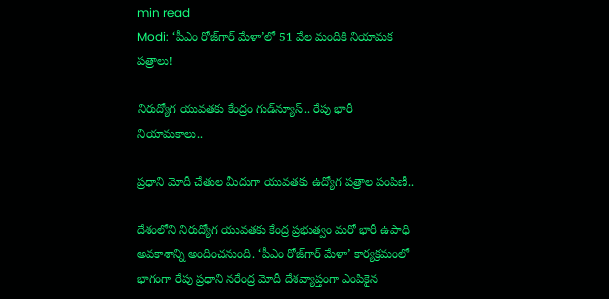min read
Modi: ‘పీఎం రోజ్‌గార్ మేళా’లో 51 వేల మందికి నియామక పత్రాలు!

నిరుద్యోగ యువతకు కేంద్రం గుడ్‌న్యూస్.. రేపు భారీ నియామకాలు..

ప్రధాని మోదీ చేతుల మీదుగా యువతకు ఉద్యోగ పత్రాల పంపిణీ..

దేశంలోని నిరుద్యోగ యువతకు కేంద్ర ప్రభుత్వం మరో భారీ ఉపాధి అవకాశాన్ని అందించనుంది. ‘పీఎం రోజ్‌గార్ మేళా’ కార్యక్రమంలో భాగంగా రేపు ప్రధాని నరేంద్ర మోదీ దేశవ్యాప్తంగా ఎంపికైన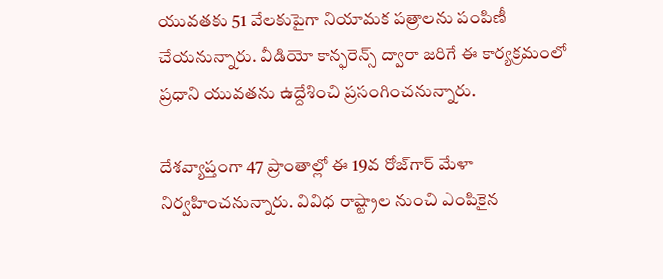యువతకు 51 వేలకుపైగా నియామక పత్రాలను పంపిణీ చేయనున్నారు. వీడియో కాన్ఫరెన్స్ ద్వారా జరిగే ఈ కార్యక్రమంలో ప్రధాని యువతను ఉద్దేశించి ప్రసంగించనున్నారు.

దేశవ్యాప్తంగా 47 ప్రాంతాల్లో ఈ 19వ రోజ్‌గార్ మేళా నిర్వహించనున్నారు. వివిధ రాష్ట్రాల నుంచి ఎంపికైన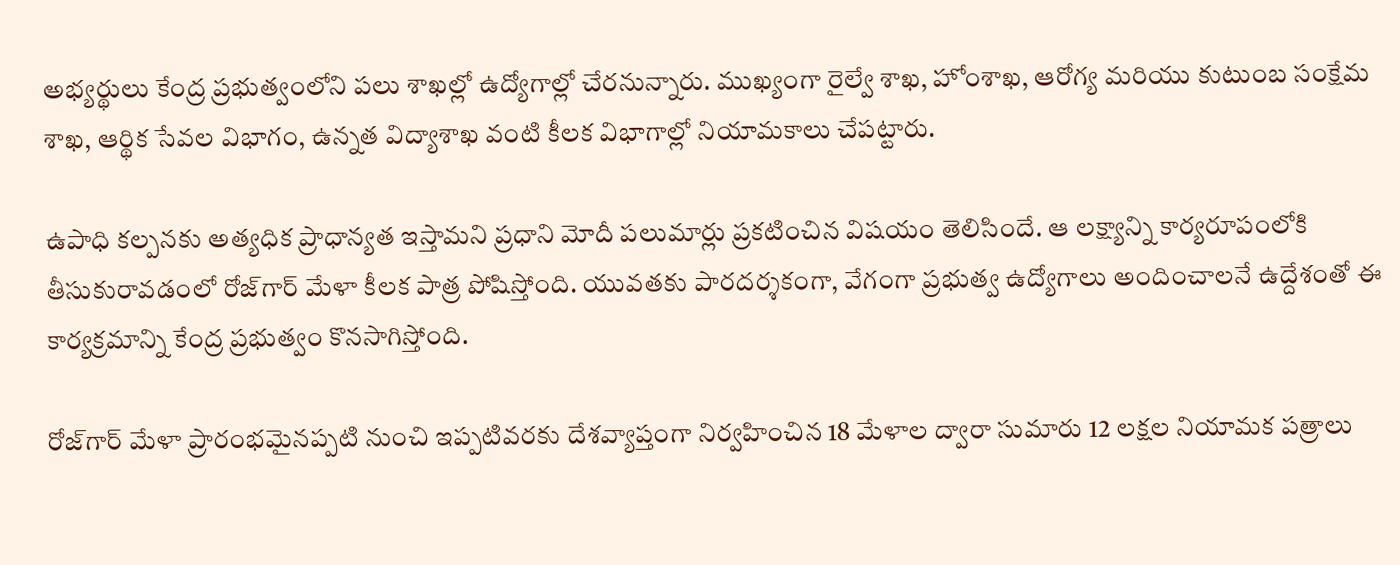అభ్యర్థులు కేంద్ర ప్రభుత్వంలోని పలు శాఖల్లో ఉద్యోగాల్లో చేరనున్నారు. ముఖ్యంగా రైల్వే శాఖ, హోంశాఖ, ఆరోగ్య మరియు కుటుంబ సంక్షేమ శాఖ, ఆర్థిక సేవల విభాగం, ఉన్నత విద్యాశాఖ వంటి కీలక విభాగాల్లో నియామకాలు చేపట్టారు.

ఉపాధి కల్పనకు అత్యధిక ప్రాధాన్యత ఇస్తామని ప్రధాని మోదీ పలుమార్లు ప్రకటించిన విషయం తెలిసిందే. ఆ లక్ష్యాన్ని కార్యరూపంలోకి తీసుకురావడంలో రోజ్‌గార్ మేళా కీలక పాత్ర పోషిస్తోంది. యువతకు పారదర్శకంగా, వేగంగా ప్రభుత్వ ఉద్యోగాలు అందించాలనే ఉద్దేశంతో ఈ కార్యక్రమాన్ని కేంద్ర ప్రభుత్వం కొనసాగిస్తోంది.

రోజ్‌గార్ మేళా ప్రారంభమైనప్పటి నుంచి ఇప్పటివరకు దేశవ్యాప్తంగా నిర్వహించిన 18 మేళాల ద్వారా సుమారు 12 లక్షల నియామక పత్రాలు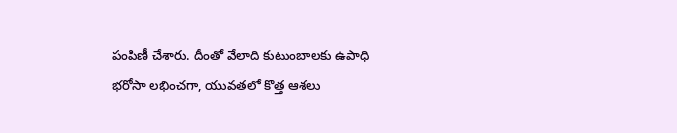పంపిణీ చేశారు. దీంతో వేలాది కుటుంబాలకు ఉపాధి భరోసా లభించగా, యువతలో కొత్త ఆశలు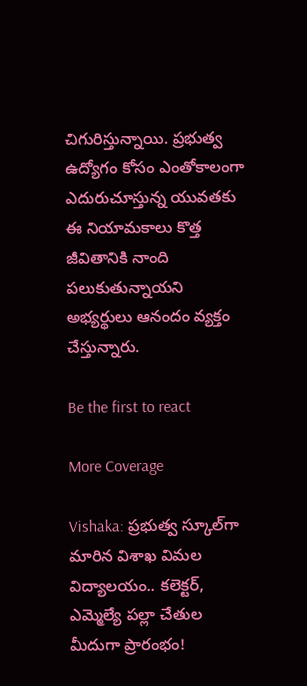చిగురిస్తున్నాయి. ప్రభుత్వ ఉద్యోగం కోసం ఎంతోకాలంగా ఎదురుచూస్తున్న యువతకు ఈ నియామకాలు కొత్త జీవితానికి నాంది పలుకుతున్నాయని అభ్యర్థులు ఆనందం వ్యక్తం చేస్తున్నారు.

Be the first to react

More Coverage

Vishaka: ప్రభుత్వ స్కూల్‌గా మారిన విశాఖ విమల విద్యాలయం.. కలెక్టర్, ఎమ్మెల్యే పల్లా చేతుల మీదుగా ప్రారంభం!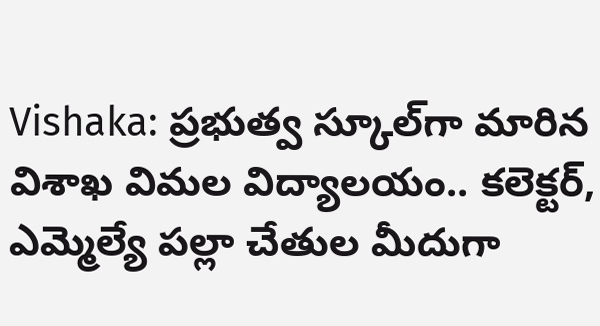Vishaka: ప్రభుత్వ స్కూల్‌గా మారిన విశాఖ విమల విద్యాలయం.. కలెక్టర్, ఎమ్మెల్యే పల్లా చేతుల మీదుగా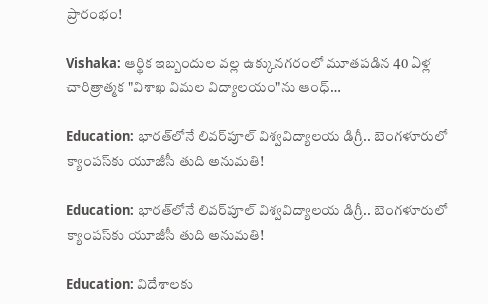ప్రారంభం!

Vishaka: ఆర్థిక ఇబ్బందుల వల్ల ఉక్కునగరంలో మూతపడిన 40 ఏళ్ల చారిత్రాత్మక "విశాఖ విమల విద్యాలయం"ను ఆంధ్…

Education: భారత్‌లోనే లివర్‌పూల్ విశ్వవిద్యాలయ డిగ్రీ.. బెంగళూరులో క్యాంపస్‌కు యూజీసీ తుది అనుమతి!

Education: భారత్‌లోనే లివర్‌పూల్ విశ్వవిద్యాలయ డిగ్రీ.. బెంగళూరులో క్యాంపస్‌కు యూజీసీ తుది అనుమతి!

Education: విదేశాలకు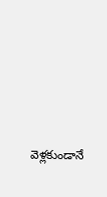వెళ్లకుండానే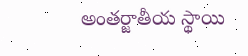అంతర్జాతీయ స్థాయి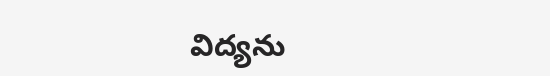విద్యను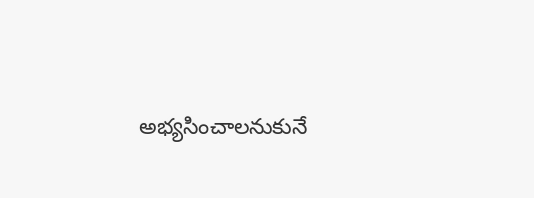అభ్యసించాలనుకునే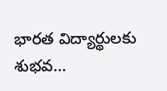భారత విద్యార్థులకు శుభవ…